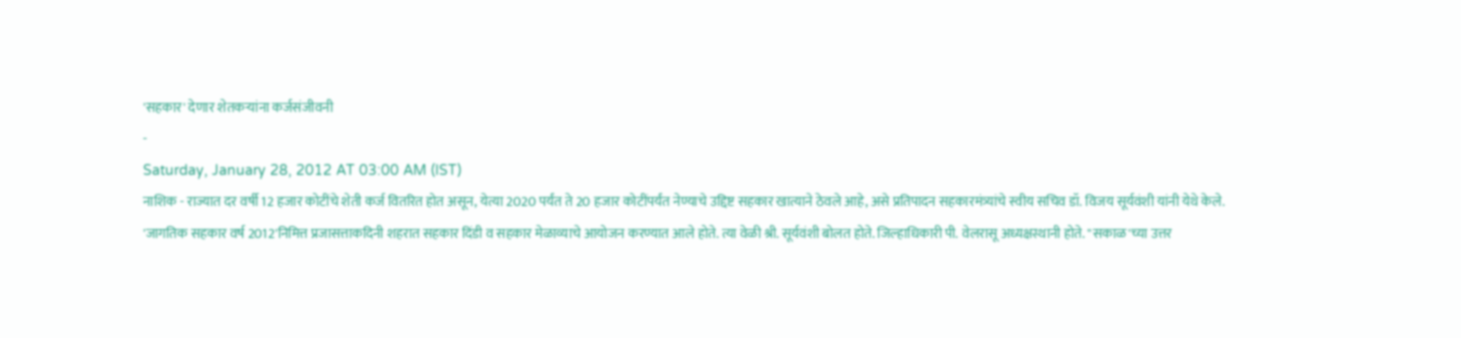'सहकार' देणार शेतकऱ्यांना कर्जसंजीवनी
-
Saturday, January 28, 2012 AT 03:00 AM (IST)
नाशिक - राज्यात दर वर्षी 12 हजार कोटींचे शेती कर्ज वितरित होत असून, येत्या 2020 पर्यंत ते 20 हजार कोटींपर्यंत नेण्याचे उद्दिष्ट सहकार खात्याने ठेवले आहे, असे प्रतिपादन सहकारमंत्र्यांचे स्वीय सचिव डॉ. विजय सूर्यवंशी यांनी येथे केले.
'जागतिक सहकार वर्ष 2012'निमित्त प्रजासत्ताकदिनी शहरात सहकार दिंडी व सहकार मेळाव्याचे आयोजन करण्यात आले होते. त्या वेळी श्री. सूर्यवंशी बोलत होते. जिल्हाधिकारी पी. वेलरासू अध्यक्षस्थानी होते. "सकाळ'च्या उत्तर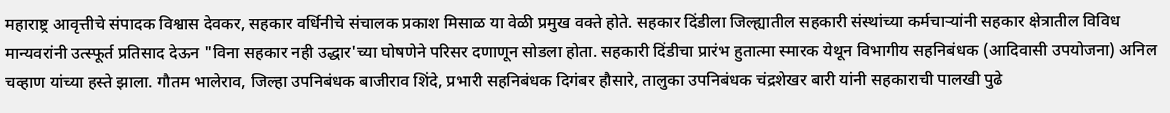महाराष्ट्र आवृत्तीचे संपादक विश्वास देवकर, सहकार वर्धिनीचे संचालक प्रकाश मिसाळ या वेळी प्रमुख वक्ते होते. सहकार दिंडीला जिल्ह्यातील सहकारी संस्थांच्या कर्मचाऱ्यांनी सहकार क्षेत्रातील विविध मान्यवरांनी उत्स्फूर्त प्रतिसाद देऊन "विना सहकार नही उद्धार'च्या घोषणेने परिसर दणाणून सोडला होता. सहकारी दिंडीचा प्रारंभ हुतात्मा स्मारक येथून विभागीय सहनिबंधक (आदिवासी उपयोजना) अनिल चव्हाण यांच्या हस्ते झाला. गौतम भालेराव, जिल्हा उपनिबंधक बाजीराव शिंदे, प्रभारी सहनिबंधक दिगंबर हौसारे, तालुका उपनिबंधक चंद्रशेखर बारी यांनी सहकाराची पालखी पुढे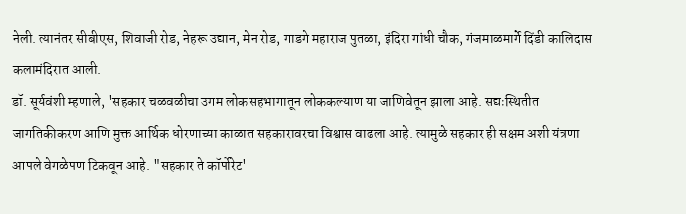नेली. त्यानंतर सीबीएस, शिवाजी रोड, नेहरू उद्यान, मेन रोड, गाडगे महाराज पुतळा, इंदिरा गांधी चौक, गंजमाळमार्गे दिंडी कालिदास कलामंदिरात आली.
डॉ. सूर्यवंशी म्हणाले, 'सहकार चळवळीचा उगम लोकसहभागातून लोककल्याण या जाणिवेतून झाला आहे. सद्यःस्थितीत जागतिकीकरण आणि मुक्त आर्थिक धोरणाच्या काळात सहकारावरचा विश्वास वाढला आहे. त्यामुळे सहकार ही सक्षम अशी यंत्रणा आपले वेगळेपण टिकवून आहे. "सहकार ते कॉर्पोरेट'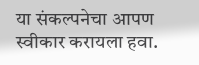या संकल्पनेचा आपण स्वीकार करायला हवा.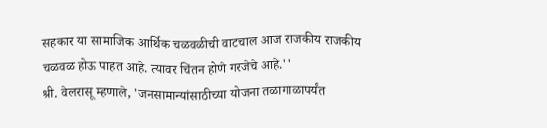सहकार या सामाजिक आर्थिक चळवळीची वाटचाल आज राजकीय राजकीय चळवळ होऊ पाहत आहे. त्यावर चिंतन होणे गरजेचे आहे.''
श्री. वेलरासू म्हणाले, 'जनसामान्यांसाठीच्या योजना तळागाळापर्यंत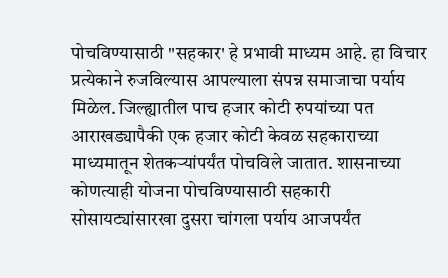पोचविण्यासाठी "सहकार' हे प्रभावी माध्यम आहे. हा विचार प्रत्येकाने रुजविल्यास आपल्याला संपन्न समाजाचा पर्याय मिळेल. जिल्ह्यातील पाच हजार कोटी रुपयांच्या पत आराखड्यापैकी एक हजार कोटी केवळ सहकाराच्या माध्यमातून शेतकऱ्यांपर्यंत पोचविले जातात. शासनाच्या कोणत्याही योजना पोचविण्यासाठी सहकारी सोसायट्यांसारखा दुसरा चांगला पर्याय आजपर्यंत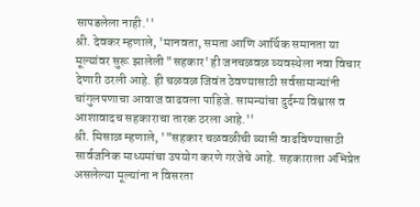सापडलेला नाही.''
श्री. देवकर म्हणाले, 'मानवता, समता आणि आर्थिक समानता या मूल्यांवर सुरू झालेली "सहकार' ही जनचळवळ व्यवस्थेला नवा विचार देणारी ठरली आहे. ही चळवळ जिवंत ठेवण्यासाठी सर्वसामान्यांनी चांगुलपणाचा आवाज वाढवला पाहिजे. सामन्यांचा दुर्दम्य विश्वास व आशावादच सहकाराचा तारक ठरला आहे.''
श्री. मिसाळ म्हणाले, '"सहकार चळवळीची व्याप्ती वाढविण्यासाठी सार्वजनिक माध्यमांचा उपयोग करणे गरजेचे आहे. सहकाराला अभिप्रेत असलेल्या मूल्यांना न विसरता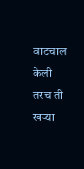वाटचाल केली तरच ती खऱ्या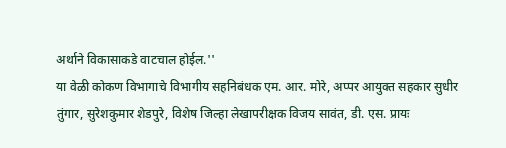अर्थाने विकासाकडे वाटचाल होईल.''
या वेळी कोकण विभागाचे विभागीय सहनिबंधक एम. आर. मोरे, अप्पर आयुक्त सहकार सुधीर तुंगार, सुरेशकुमार शेडपुरे, विशेष जिल्हा लेखापरीक्षक विजय सावंत, डी. एस. प्रायः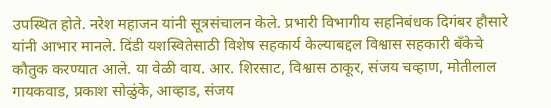उपस्थित होते. नरेश महाजन यांनी सूत्रसंचालन केले. प्रभारी विभागीय सहनिबंधक दिगंबर हौसारे यांनी आभार मानले. दिंडी यशस्वितेसाठी विशेष सहकार्य केल्याबद्दल विश्वास सहकारी बॅंकेचे कौतुक करण्यात आले. या वेळी वाय. आर. शिरसाट, विश्वास ठाकूर, संजय चव्हाण, मोतीलाल गायकवाड, प्रकाश सोळुंके, आव्हाड, संजय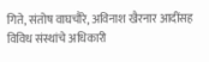गिते, संतोष वाघचौरे, अविनाश खैरनार आदींसह विविध संस्थांचे अधिकारी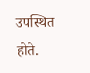उपस्थित होते.